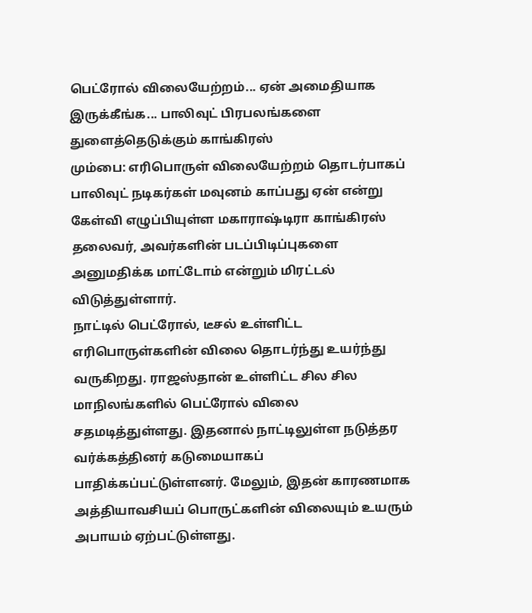பெட்ரோல் விலையேற்றம்... ஏன் அமைதியாக இருக்கீங்க... பாலிவுட் பிரபலங்களை துளைத்தெடுக்கும் காங்கிரஸ்
மும்பை: எரிபொருள் விலையேற்றம் தொடர்பாகப் பாலிவுட் நடிகர்கள் மவுனம் காப்பது ஏன் என்று கேள்வி எழுப்பியுள்ள மகாராஷ்டிரா காங்கிரஸ் தலைவர், அவர்களின் படப்பிடிப்புகளை அனுமதிக்க மாட்டோம் என்றும் மிரட்டல் விடுத்துள்ளார்.
நாட்டில் பெட்ரோல், டீசல் உள்ளிட்ட எரிபொருள்களின் விலை தொடர்ந்து உயர்ந்து வருகிறது. ராஜஸ்தான் உள்ளிட்ட சில சில மாநிலங்களில் பெட்ரோல் விலை சதமடித்துள்ளது. இதனால் நாட்டிலுள்ள நடுத்தர வர்க்கத்தினர் கடுமையாகப் பாதிக்கப்பட்டுள்ளனர். மேலும், இதன் காரணமாக அத்தியாவசியப் பொருட்களின் விலையும் உயரும் அபாயம் ஏற்பட்டுள்ளது.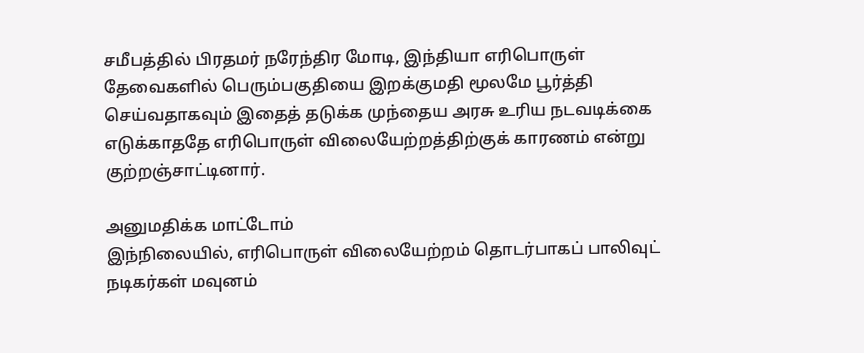சமீபத்தில் பிரதமர் நரேந்திர மோடி, இந்தியா எரிபொருள் தேவைகளில் பெரும்பகுதியை இறக்குமதி மூலமே பூர்த்தி செய்வதாகவும் இதைத் தடுக்க முந்தைய அரசு உரிய நடவடிக்கை எடுக்காததே எரிபொருள் விலையேற்றத்திற்குக் காரணம் என்று குற்றஞ்சாட்டினார்.

அனுமதிக்க மாட்டோம்
இந்நிலையில், எரிபொருள் விலையேற்றம் தொடர்பாகப் பாலிவுட் நடிகர்கள் மவுனம்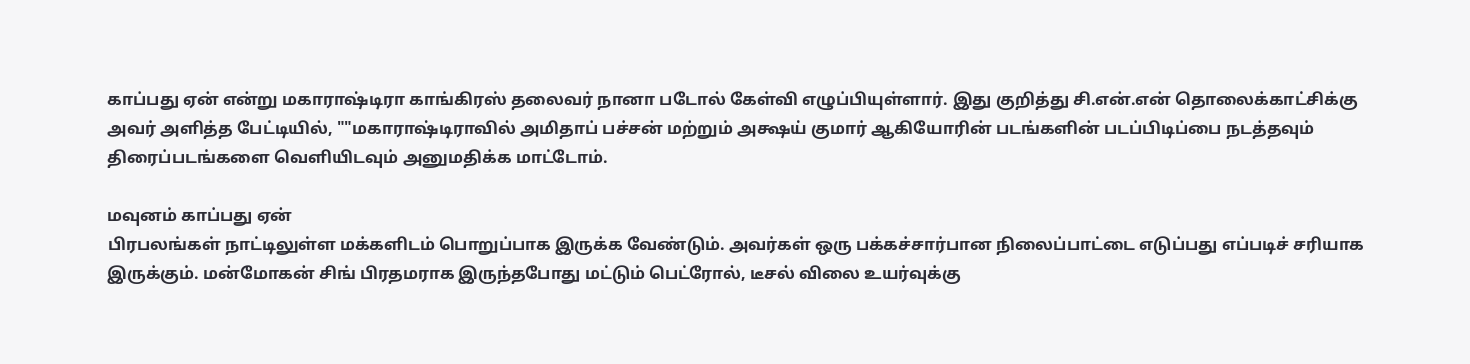காப்பது ஏன் என்று மகாராஷ்டிரா காங்கிரஸ் தலைவர் நானா படோல் கேள்வி எழுப்பியுள்ளார். இது குறித்து சி.என்.என் தொலைக்காட்சிக்கு அவர் அளித்த பேட்டியில், ""மகாராஷ்டிராவில் அமிதாப் பச்சன் மற்றும் அக்ஷய் குமார் ஆகியோரின் படங்களின் படப்பிடிப்பை நடத்தவும் திரைப்படங்களை வெளியிடவும் அனுமதிக்க மாட்டோம்.

மவுனம் காப்பது ஏன்
பிரபலங்கள் நாட்டிலுள்ள மக்களிடம் பொறுப்பாக இருக்க வேண்டும். அவர்கள் ஒரு பக்கச்சார்பான நிலைப்பாட்டை எடுப்பது எப்படிச் சரியாக இருக்கும். மன்மோகன் சிங் பிரதமராக இருந்தபோது மட்டும் பெட்ரோல், டீசல் விலை உயர்வுக்கு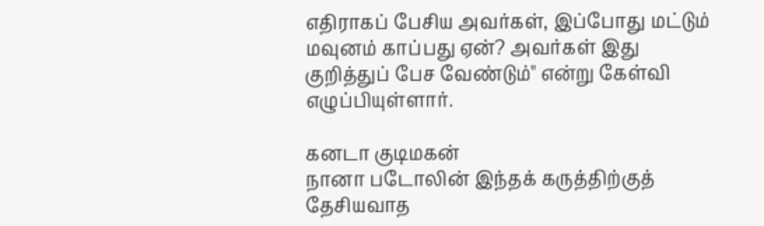எதிராகப் பேசிய அவர்கள், இப்போது மட்டும் மவுனம் காப்பது ஏன்? அவர்கள் இது குறித்துப் பேச வேண்டும்" என்று கேள்வி எழுப்பியுள்ளார்.

கனடா குடிமகன்
நானா படோலின் இந்தக் கருத்திற்குத் தேசியவாத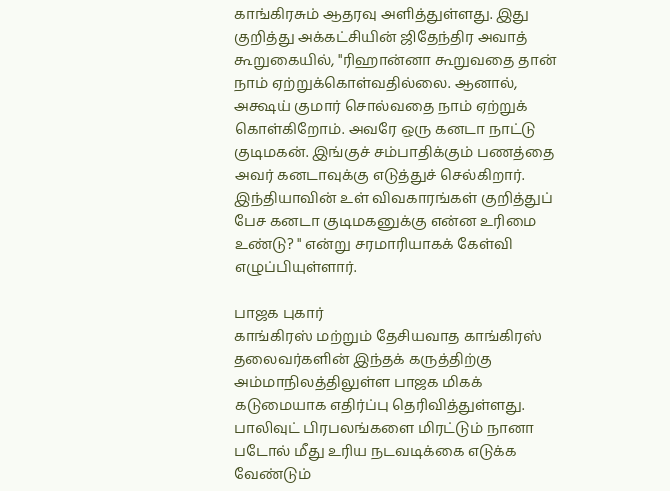காங்கிரசும் ஆதரவு அளித்துள்ளது. இது குறித்து அக்கட்சியின் ஜிதேந்திர அவாத் கூறுகையில், "ரிஹான்னா கூறுவதை தான் நாம் ஏற்றுக்கொள்வதில்லை. ஆனால், அக்ஷய் குமார் சொல்வதை நாம் ஏற்றுக் கொள்கிறோம். அவரே ஒரு கனடா நாட்டு குடிமகன். இங்குச் சம்பாதிக்கும் பணத்தை அவர் கனடாவுக்கு எடுத்துச் செல்கிறார். இந்தியாவின் உள் விவகாரங்கள் குறித்துப் பேச கனடா குடிமகனுக்கு என்ன உரிமை உண்டு? " என்று சரமாரியாகக் கேள்வி எழுப்பியுள்ளார்.

பாஜக புகார்
காங்கிரஸ் மற்றும் தேசியவாத காங்கிரஸ் தலைவர்களின் இந்தக் கருத்திற்கு அம்மாநிலத்திலுள்ள பாஜக மிகக் கடுமையாக எதிர்ப்பு தெரிவித்துள்ளது. பாலிவுட் பிரபலங்களை மிரட்டும் நானா படோல் மீது உரிய நடவடிக்கை எடுக்க வேண்டும்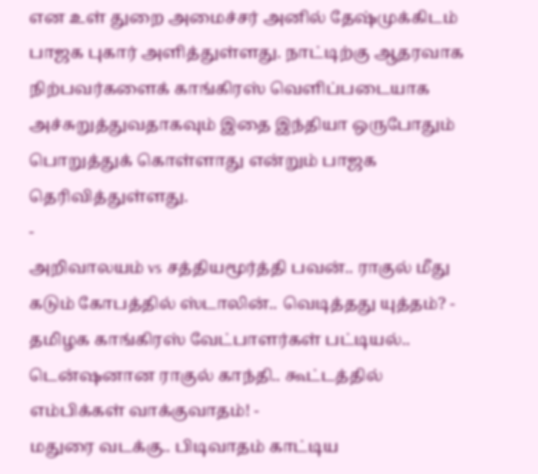என உள் துறை அமைச்சர் அனில் தேஷ்முக்கிடம் பாஜக புகார் அளித்துள்ளது. நாட்டிற்கு ஆதரவாக நிற்பவர்களைக் காங்கிரஸ் வெளிப்படையாக அச்சுறுத்துவதாகவும் இதை இந்தியா ஒருபோதும் பொறுத்துக் கொள்ளாது என்றும் பாஜக தெரிவித்துள்ளது.
-
அறிவாலயம் vs சத்தியமூர்த்தி பவன்.. ராகுல் மீது கடும் கோபத்தில் ஸ்டாலின்.. வெடித்தது யுத்தம்? -
தமிழக காங்கிரஸ் வேட்பாளர்கள் பட்டியல்.. டென்ஷனான ராகுல் காந்தி.. கூட்டத்தில் எம்பிக்கள் வாக்குவாதம்! -
மதுரை வடக்கு.. பிடிவாதம் காட்டிய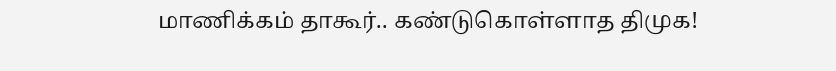மாணிக்கம் தாகூர்.. கண்டுகொள்ளாத திமுக!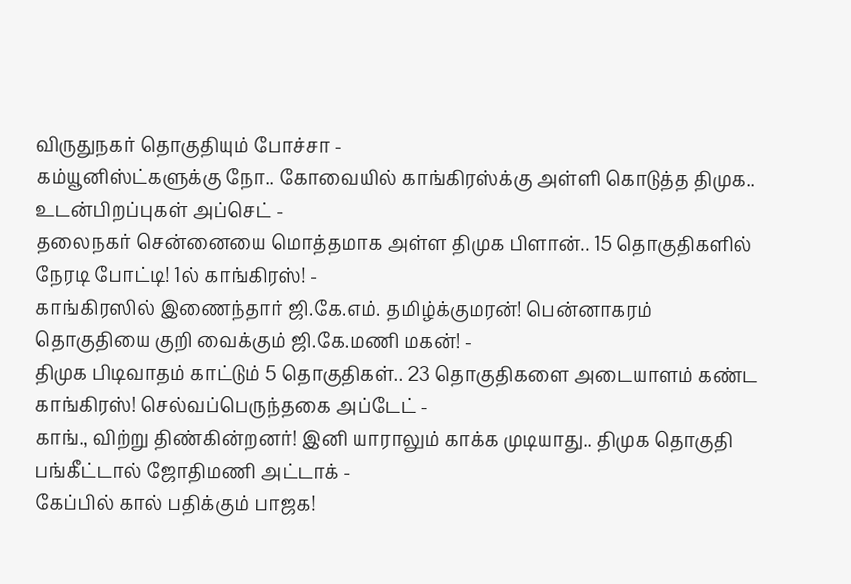விருதுநகர் தொகுதியும் போச்சா -
கம்யூனிஸ்ட்களுக்கு நோ.. கோவையில் காங்கிரஸ்க்கு அள்ளி கொடுத்த திமுக.. உடன்பிறப்புகள் அப்செட் -
தலைநகர் சென்னையை மொத்தமாக அள்ள திமுக பிளான்.. 15 தொகுதிகளில் நேரடி போட்டி! 1ல் காங்கிரஸ்! -
காங்கிரஸில் இணைந்தார் ஜி.கே.எம். தமிழ்க்குமரன்! பென்னாகரம் தொகுதியை குறி வைக்கும் ஜி.கே.மணி மகன்! -
திமுக பிடிவாதம் காட்டும் 5 தொகுதிகள்.. 23 தொகுதிகளை அடையாளம் கண்ட காங்கிரஸ்! செல்வப்பெருந்தகை அப்டேட் -
காங்., விற்று திண்கின்றனர்! இனி யாராலும் காக்க முடியாது.. திமுக தொகுதி பங்கீட்டால் ஜோதிமணி அட்டாக் -
கேப்பில் கால் பதிக்கும் பாஜக!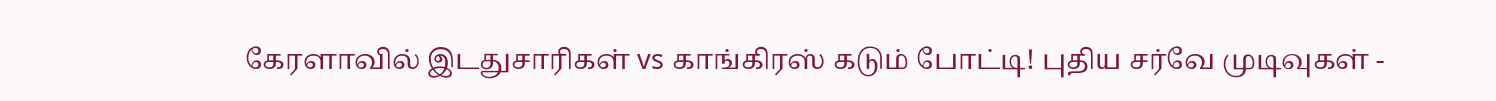கேரளாவில் இடதுசாரிகள் vs காங்கிரஸ் கடும் போட்டி! புதிய சர்வே முடிவுகள் -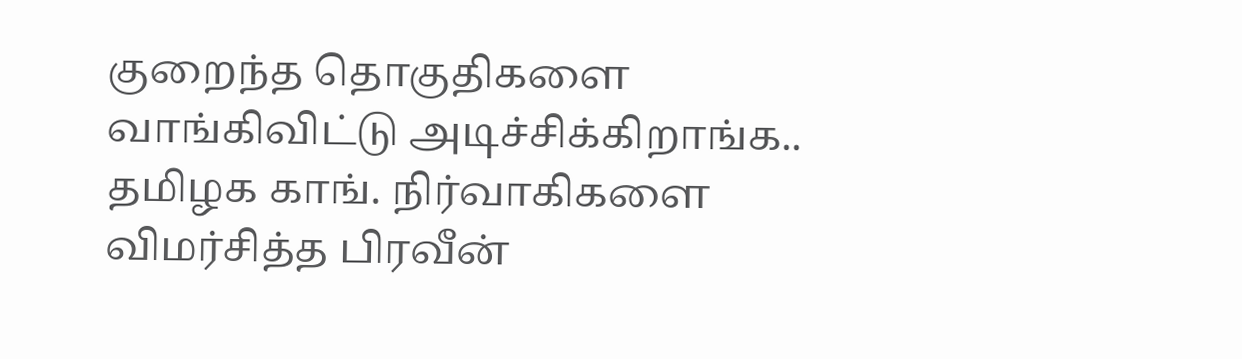குறைந்த தொகுதிகளை வாங்கிவிட்டு அடிச்சிக்கிறாங்க.. தமிழக காங். நிர்வாகிகளை விமர்சித்த பிரவீன்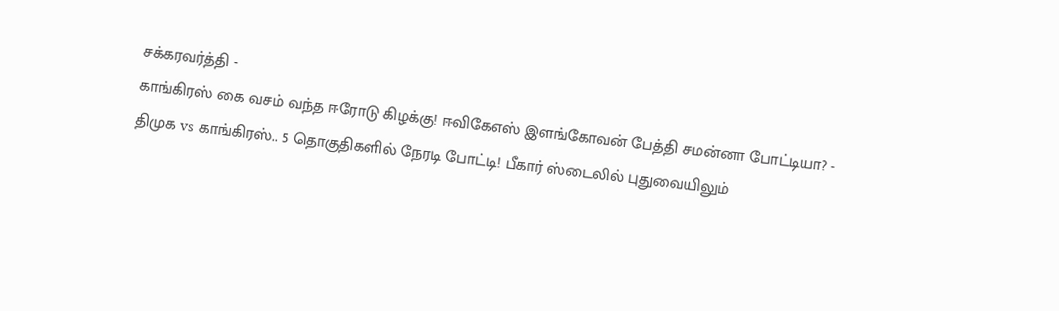சக்கரவர்த்தி -
காங்கிரஸ் கை வசம் வந்த ஈரோடு கிழக்கு! ஈவிகேஎஸ் இளங்கோவன் பேத்தி சமன்னா போட்டியா? -
திமுக vs காங்கிரஸ்.. 5 தொகுதிகளில் நேரடி போட்டி! பீகார் ஸ்டைலில் புதுவையிலும்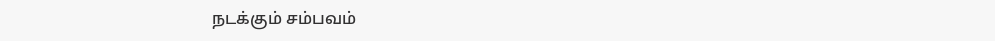நடக்கும் சம்பவம்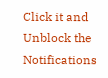Click it and Unblock the Notifications